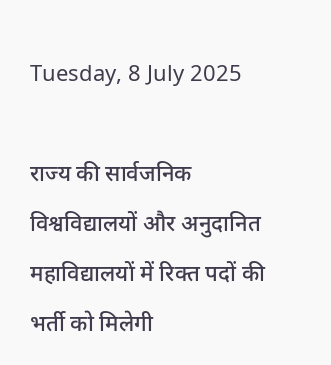Tuesday, 8 July 2025

राज्य की सार्वजनिक विश्वविद्यालयों और अनुदानित महाविद्यालयों में रिक्त पदों की भर्ती को मिलेगी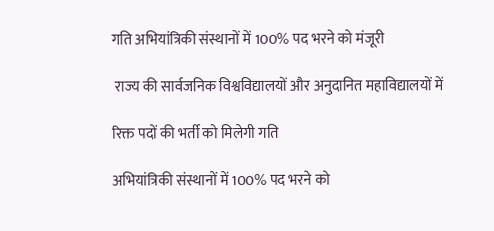गति अभियांत्रिकी संस्थानों में 100% पद भरने को मंजूरी

 राज्य की सार्वजनिक विश्वविद्यालयों और अनुदानित महाविद्यालयों में

रिक्त पदों की भर्ती को मिलेगी गति

अभियांत्रिकी संस्थानों में 100% पद भरने को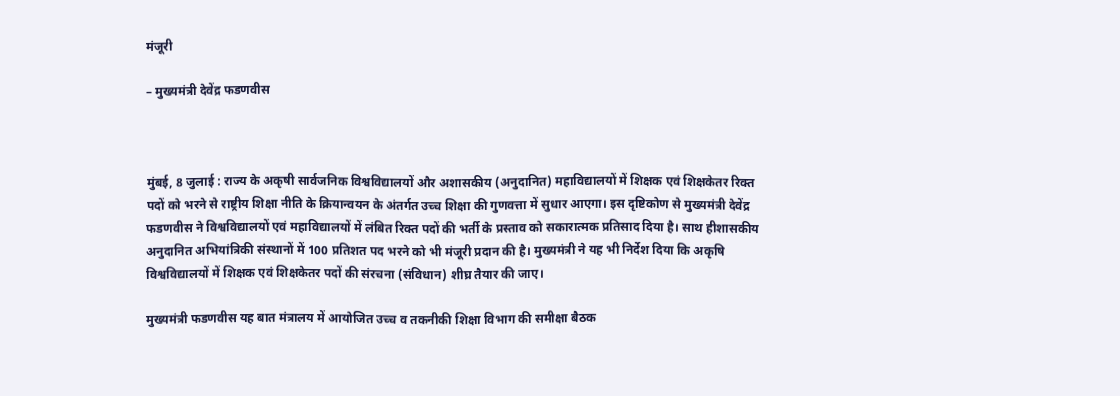मंजूरी

– मुख्यमंत्री देवेंद्र फडणवीस



मुंबई, 8 जुलाई : राज्य के अकृषी सार्वजनिक विश्वविद्यालयों और अशासकीय (अनुदानित) महाविद्यालयों में शिक्षक एवं शिक्षकेतर रिक्त पदों को भरने से राष्ट्रीय शिक्षा नीति के क्रियान्वयन के अंतर्गत उच्च शिक्षा की गुणवत्ता में सुधार आएगा। इस दृष्टिकोण से मुख्यमंत्री देवेंद्र फडणवीस ने विश्वविद्यालयों एवं महाविद्यालयों में लंबित रिक्त पदों की भर्ती के प्रस्ताव को सकारात्मक प्रतिसाद दिया है। साथ हीशासकीय अनुदानित अभियांत्रिकी संस्थानों में 100 प्रतिशत पद भरने को भी मंजूरी प्रदान की है। मुख्यमंत्री ने यह भी निर्देश दिया कि अकृषि विश्वविद्यालयों में शिक्षक एवं शिक्षकेतर पदों की संरचना (संविधान) शीघ्र तैयार की जाए।

मुख्यमंत्री फडणवीस यह बात मंत्रालय में आयोजित उच्च व तकनीकी शिक्षा विभाग की समीक्षा बैठक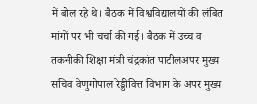में बोल रहे थे। बैठक में विश्वविद्यालयों की लंबित मांगों पर भी चर्चा की गई। बैठक में उच्च व तकनीकी शिक्षा मंत्री चंद्रकांत पाटीलअपर मुख्य सचिव वेणुगोपाल रेड्डीवित्त विभाग के अपर मुख्य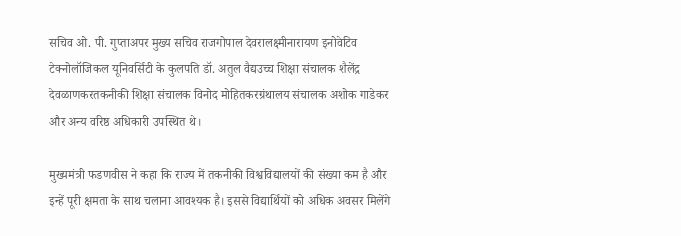सचिव ओ. पी. गुप्ताअपर मुख्य सचिव राजगोपाल देवरालक्ष्मीनारायण इनोवेटिव टेक्नोलॉजिकल यूनिवर्सिटी के कुलपति डॉ. अतुल वैद्यउच्च शिक्षा संचालक शैलेंद्र देवळाणकरतकनीकी शिक्षा संचालक विनोद मोहितकरग्रंथालय संचालक अशोक गाडेकर और अन्य वरिष्ठ अधिकारी उपस्थित थे।

मुख्यमंत्री फडणवीस ने कहा कि राज्य में तकनीकी विश्वविद्यालयों की संख्या कम है और इन्हें पूरी क्षमता के साथ चलाना आवश्यक है। इससे विद्यार्थियों को अधिक अवसर मिलेंगे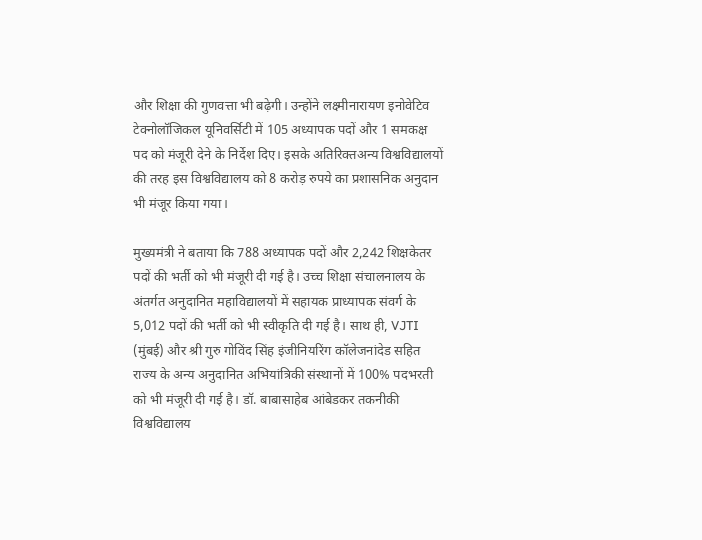और शिक्षा की गुणवत्ता भी बढ़ेगी। उन्होंने लक्ष्मीनारायण इनोवेटिव टेक्नोलॉजिकल यूनिवर्सिटी में 105 अध्यापक पदों और 1 समकक्ष पद को मंजूरी देने के निर्देश दिए। इसके अतिरिक्तअन्य विश्वविद्यालयों की तरह इस विश्वविद्यालय को 8 करोड़ रुपये का प्रशासनिक अनुदान भी मंजूर किया गया।

मुख्यमंत्री ने बताया कि 788 अध्यापक पदों और 2,242 शिक्षकेतर पदों की भर्ती को भी मंजूरी दी गई है। उच्च शिक्षा संचालनालय के अंतर्गत अनुदानित महाविद्यालयों में सहायक प्राध्यापक संवर्ग के 5,012 पदों की भर्ती को भी स्वीकृति दी गई है। साथ ही, VJTI (मुंबई) और श्री गुरु गोविंद सिंह इंजीनियरिंग कॉलेजनांदेड सहित राज्य के अन्य अनुदानित अभियांत्रिकी संस्थानों में 100% पदभरती को भी मंजूरी दी गई है। डॉ. बाबासाहेब आंबेडकर तकनीकी विश्वविद्यालय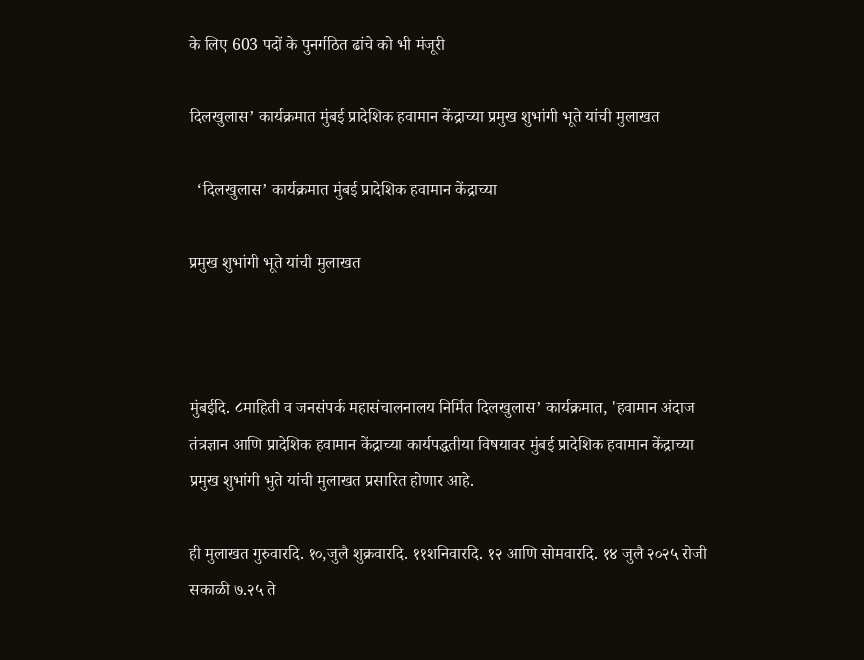के लिए 603 पदों के पुनर्गठित ढांचे को भी मंजूरी

दिलखुलास’ कार्यक्रमात मुंबई प्रादेशिक हवामान केंद्राच्या प्रमुख शुभांगी भूते यांची मुलाखत

  ‘दिलखुलास’ कार्यक्रमात मुंबई प्रादेशिक हवामान केंद्राच्या

प्रमुख शुभांगी भूते यांची मुलाखत



मुंबईदि. ८माहिती व जनसंपर्क महासंचालनालय निर्मित दिलखुलास’ कार्यक्रमात, 'हवामान अंदाज तंत्रज्ञान आणि प्रादेशिक हवामान केंद्राच्या कार्यपद्धतीया विषयावर मुंबई प्रादेशिक हवामान केंद्राच्या प्रमुख शुभांगी भुते यांची मुलाखत प्रसारित होणार आहे.

ही मुलाखत गुरुवारदि. १०,जुलै शुक्रवारदि. ११शनिवारदि. १२ आणि सोमवारदि. १४ जुलै २०२५ रोजी सकाळी ७.२५ ते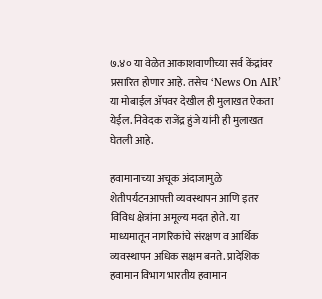७.४० या वेळेत आकाशवाणीच्या सर्व केंद्रांवर प्रसारित होणार आहे. तसेच ‘News On AIR’ या मोबाईल ॲपवर देखील ही मुलाखत ऐकता येईल. निवेदक राजेंद्र हुंजे यांनी ही मुलाखत घेतली आहे.

हवामानाच्या अचूक अंदाजामुळे शेतीपर्यटनआपत्ती व्यवस्थापन आणि इतर विविध क्षेत्रांना अमूल्य मदत होते. या माध्यमातून नागरिकांचे संरक्षण व आर्थिक व्यवस्थापन अधिक सक्षम बनते. प्रादेशिक हवामान विभाग भारतीय हवामान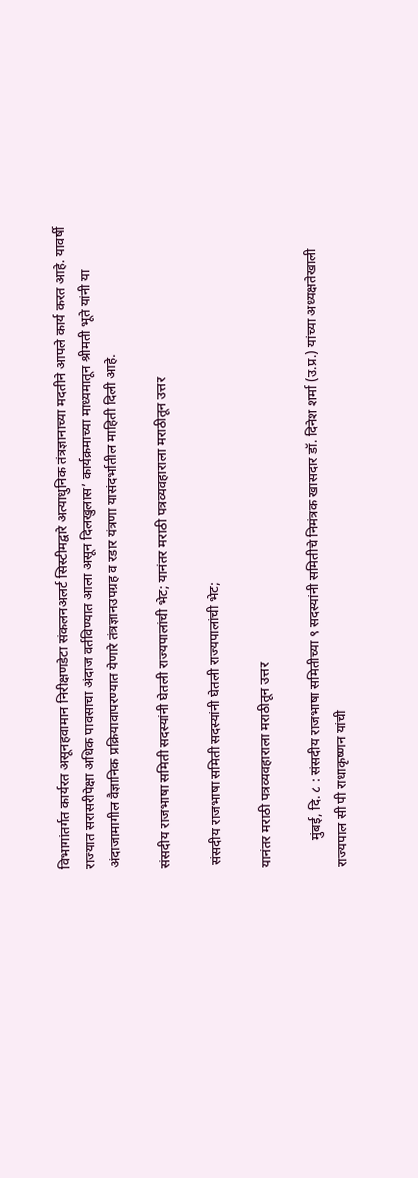विभागांतर्गत कार्यरत असूनहवामान निरीक्षणडेटा संकलनअलर्ट सिस्टीमद्वारे अत्याधुनिक तंत्रज्ञानाच्या मदतीने आपले कार्य करत आहे. यावर्षी राज्यात सरासरीपेक्षा अधिक पावसाचा अंदाज वर्तविण्यात आला असून दिलखुलास’ कार्यक्रमाच्या माध्यमातून श्रीमती भूते यांनी या अंदाजामागील वैज्ञानिक प्रक्रियावापरण्यात येणारे तंत्रज्ञानउपग्रह व रडार यंत्रणा यासंदर्भातील माहिती दिली आहे.

संसदीय राजभाषा समिती सदस्यांनी घेतली राज्यपालांची भेट; यानंतर मराठी पत्रव्यवहाराला मराठीतून उत्तर

 संसदीय राजभाषा समिती सदस्यांनी घेतली राज्यपालांची भेट;

यानंतर मराठी पत्रव्यवहाराला मराठीतून उत्तर

        मुंबई, दि. ८ : संसदीय राजभाषा समितीच्या ९ सदस्यांनी समितीचे निमंत्रक खासदार डॉ. दिनेश शर्मा (उ.प्र.) यांच्या अध्यक्षतेखाली राज्यपाल सी पी राधाकृष्णन यांची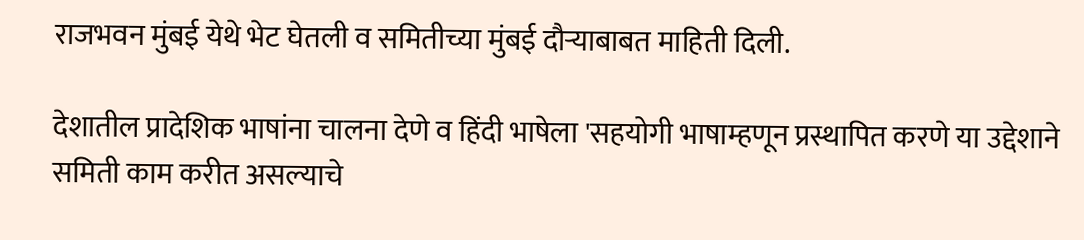राजभवन मुंबई येथे भेट घेतली व समितीच्या मुंबई दौऱ्याबाबत माहिती दिली.

देशातील प्रादेशिक भाषांना चालना देणे व हिंदी भाषेला 'सहयोगी भाषाम्हणून प्रस्थापित करणे या उद्देशाने समिती काम करीत असल्याचे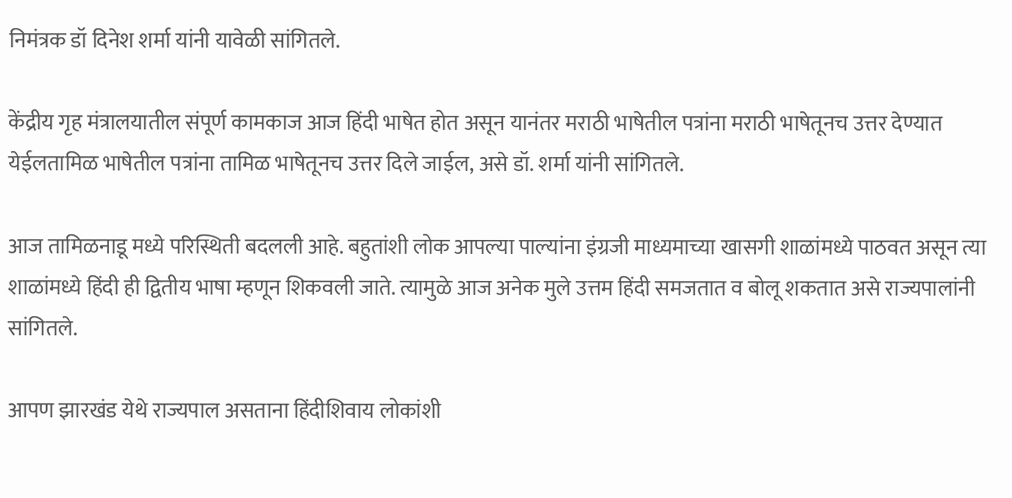निमंत्रक डॉ दिनेश शर्मा यांनी यावेळी सांगितले.

केंद्रीय गृह मंत्रालयातील संपूर्ण कामकाज आज हिंदी भाषेत होत असून यानंतर मराठी भाषेतील पत्रांना मराठी भाषेतूनच उत्तर देण्यात येईलतामिळ भाषेतील पत्रांना तामिळ भाषेतूनच उत्तर दिले जाईल, असे डॉ. शर्मा यांनी सांगितले.

आज तामिळनाडू मध्ये परिस्थिती बदलली आहे. बहुतांशी लोक आपल्या पाल्यांना इंग्रजी माध्यमाच्या खासगी शाळांमध्ये पाठवत असून त्या शाळांमध्ये हिंदी ही द्वितीय भाषा म्हणून शिकवली जाते. त्यामुळे आज अनेक मुले उत्तम हिंदी समजतात व बोलू शकतात असे राज्यपालांनी सांगितले.

आपण झारखंड येथे राज्यपाल असताना हिंदीशिवाय लोकांशी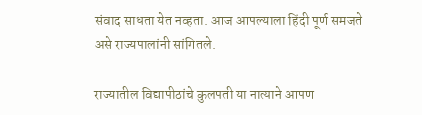संवाद साधता येत नव्हता. आज आपल्याला हिंदी पूर्ण समजते असे राज्यपालांनी सांगितले.

राज्यातील विद्यापीठांचे कुलपती या नात्याने आपण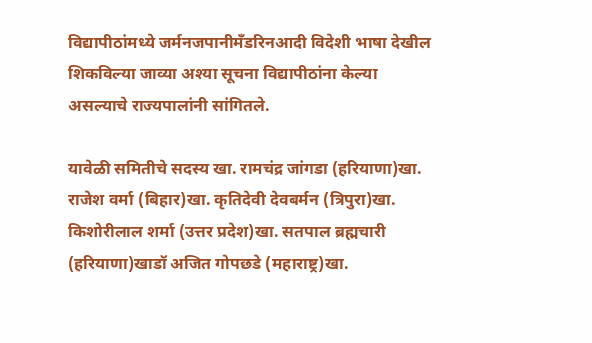विद्यापीठांमध्ये जर्मनजपानीमँडरिनआदी विदेशी भाषा देखील शिकविल्या जाव्या अश्या सूचना विद्यापीठांना केल्या असल्याचे राज्यपालांनी सांगितले.

यावेळी समितीचे सदस्य खा. रामचंद्र जांगडा (हरियाणा)खा. राजेश वर्मा (बिहार)खा. कृतिदेवी देवबर्मन (त्रिपुरा)खा. किशोरीलाल शर्मा (उत्तर प्रदेश)खा. सतपाल ब्रह्मचारी (हरियाणा)खाडॉ अजित गोपछडे (महाराष्ट्र)खा.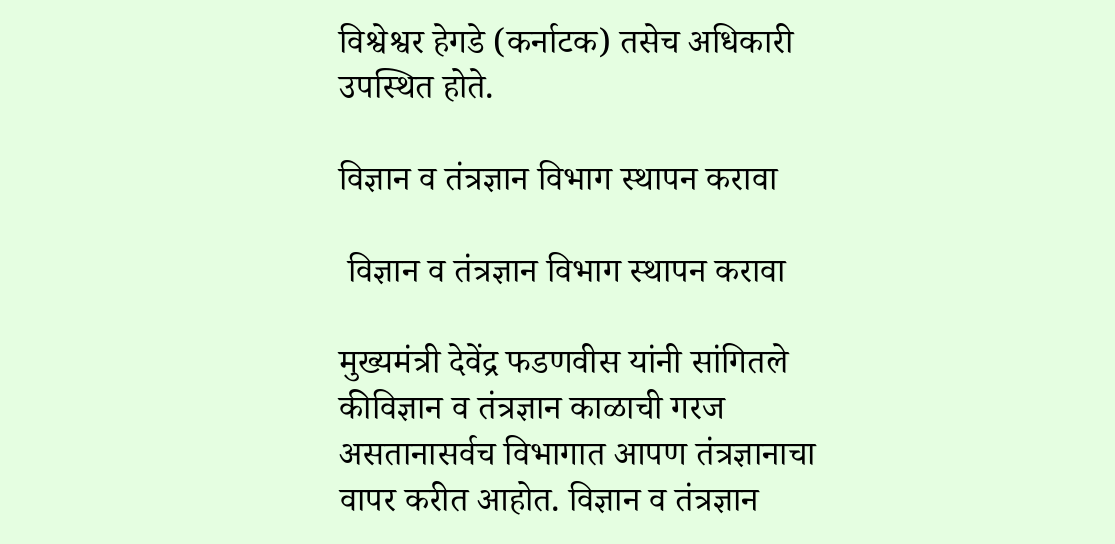विश्वेश्वर हेगडे (कर्नाटक) तसेच अधिकारी उपस्थित होते.

विज्ञान व तंत्रज्ञान विभाग स्थापन करावा

 विज्ञान व तंत्रज्ञान विभाग स्थापन करावा

मुख्यमंत्री देवेंद्र फडणवीस यांनी सांगितले कीविज्ञान व तंत्रज्ञान काळाची गरज असतानासर्वच विभागात आपण तंत्रज्ञानाचा वापर करीत आहोत. विज्ञान व तंत्रज्ञान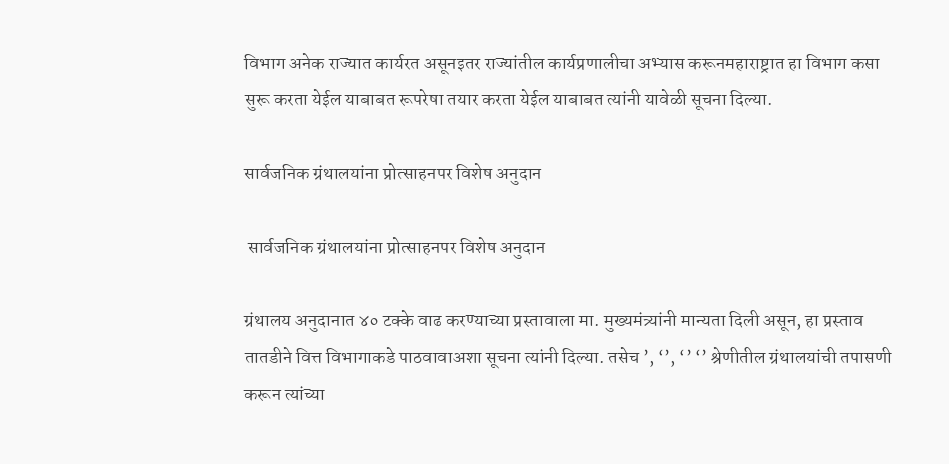विभाग अनेक राज्यात कार्यरत असूनइतर राज्यांतील कार्यप्रणालीचा अभ्यास करूनमहाराष्ट्रात हा विभाग कसा सुरू करता येईल याबाबत रूपरेषा तयार करता येईल याबाबत त्यांनी यावेळी सूचना दिल्या.

सार्वजनिक ग्रंथालयांना प्रोत्साहनपर विशेष अनुदान

 सार्वजनिक ग्रंथालयांना प्रोत्साहनपर विशेष अनुदान

ग्रंथालय अनुदानात ४० टक्के वाढ करण्याच्या प्रस्तावाला मा. मुख्यमंत्र्यांनी मान्यता दिली असून, हा प्रस्ताव तातडीने वित्त विभागाकडे पाठवावाअशा सूचना त्यांनी दिल्या. तसेच ’, ‘’, ‘’ ‘’ श्रेणीतील ग्रंथालयांची तपासणी करून त्यांच्या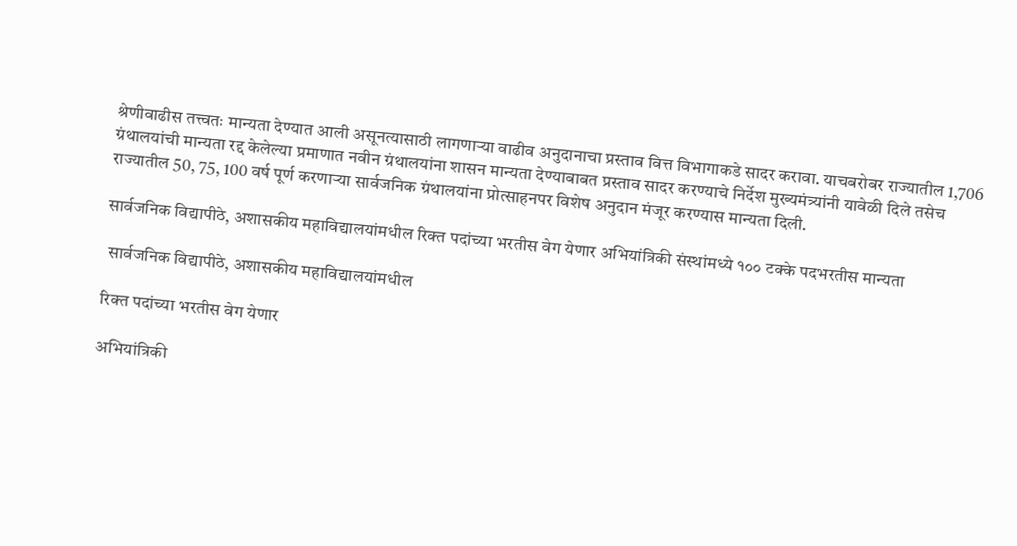श्रेणीवाढीस तत्त्वतः मान्यता देण्यात आली असूनत्यासाठी लागणाऱ्या वाढीव अनुदानाचा प्रस्ताव वित्त विभागाकडे सादर करावा. याचबरोबर राज्यातील 1,706 ग्रंथालयांची मान्यता रद्द केलेल्या प्रमाणात नवीन ग्रंथालयांना शासन मान्यता देण्याबाबत प्रस्ताव सादर करण्याचे निर्देश मुख्यमंत्र्यांनी यावेळी दिले तसेच राज्यातील 50, 75, 100 वर्ष पूर्ण करणाऱ्या सार्वजनिक ग्रंथालयांना प्रोत्साहनपर विशेष अनुदान मंजूर करण्यास मान्यता दिली.

सार्वजनिक विद्यापीठे, अशासकीय महाविद्यालयांमधील रिक्त पदांच्या भरतीस वेग येणार अभियांत्रिकी संस्थांमध्ये १०० टक्के पदभरतीस मान्यता

 सार्वजनिक विद्यापीठे, अशासकीय महाविद्यालयांमधील

रिक्त पदांच्या भरतीस वेग येणार

अभियांत्रिकी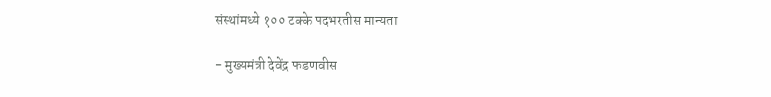संस्थांमध्ये १०० टक्के पदभरतीस मान्यता

- मुख्यमंत्री देवेंद्र फडणवीस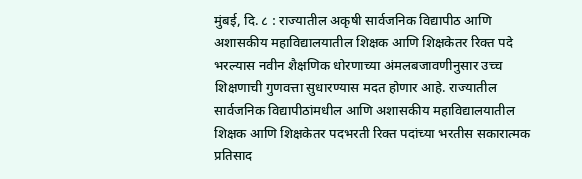मुंबई, दि. ८ : राज्यातील अकृषी सार्वजनिक विद्यापीठ आणि अशासकीय महाविद्यालयातील शिक्षक आणि शिक्षकेतर रिक्त पदे भरल्यास नवीन शैक्षणिक धोरणाच्या अंमलबजावणीनुसार उच्च शिक्षणाची गुणवत्ता सुधारण्यास मदत होणार आहे. राज्यातील सार्वजनिक विद्यापीठांमधील आणि अशासकीय महाविद्यालयातील शिक्षक आणि शिक्षकेतर पदभरती रिक्त पदांच्या भरतीस सकारात्मक प्रतिसाद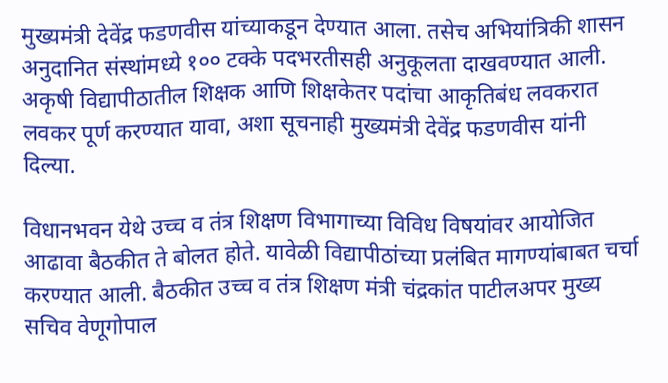मुख्यमंत्री देवेंद्र फडणवीस यांच्याकडून देण्यात आला. तसेच अभियांत्रिकी शासन अनुदानित संस्थांमध्ये १०० टक्के पदभरतीसही अनुकूलता दाखवण्यात आली. अकृषी विद्यापीठातील शिक्षक आणि शिक्षकेतर पदांचा आकृतिबंध लवकरात लवकर पूर्ण करण्यात यावा, अशा सूचनाही मुख्यमंत्री देवेंद्र फडणवीस यांनी दिल्या.

विधानभवन येथे उच्च व तंत्र शिक्षण विभागाच्या विविध विषयांवर आयोजित आढावा बैठकीत ते बोलत होते. यावेळी विद्यापीठांच्या प्रलंबित मागण्यांबाबत चर्चा करण्यात आली. बैठकीत उच्च व तंत्र शिक्षण मंत्री चंद्रकांत पाटीलअपर मुख्य सचिव वेणूगोपाल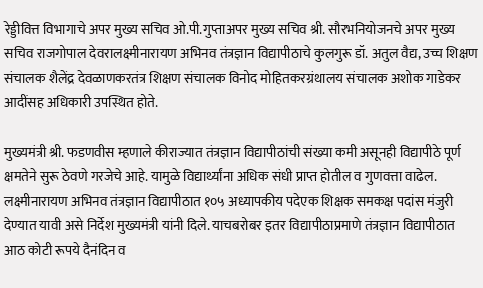रेड्डीवित्त विभागाचे अपर मुख्य सचिव ओ.पी.गुप्ताअपर मुख्य सचिव श्री. सौरभनियोजनचे अपर मुख्य सचिव राजगोपाल देवरालक्ष्मीनारायण अभिनव तंत्रज्ञान विद्यापीठाचे कुलगुरू डॉ. अतुल वैद्य, उच्च शिक्षण संचालक शैलेंद्र देवळाणकरतंत्र शिक्षण संचालक विनोद मोहितकरग्रंथालय संचालक अशोक गाडेकर आदींसह अधिकारी उपस्थित होते.

मुख्यमंत्री श्री. फडणवीस म्हणाले कीराज्यात तंत्रज्ञान विद्यापीठांची संख्या कमी असूनही विद्यापीठे पूर्ण क्षमतेने सुरू ठेवणे गरजेचे आहे. यामुळे विद्यार्थ्यांना अधिक संधी प्राप्त होतील व गुणवत्ता वाढेल. लक्ष्मीनारायण अभिनव तंत्रज्ञान विद्यापीठात १०५ अध्यापकीय पदेएक शिक्षक समकक्ष पदांस मंजुरी देण्यात यावी असे निर्देश मुख्यमंत्री यांनी दिले. याचबरोबर इतर विद्यापीठाप्रमाणे तंत्रज्ञान विद्यापीठात आठ कोटी रूपये दैनंदिन व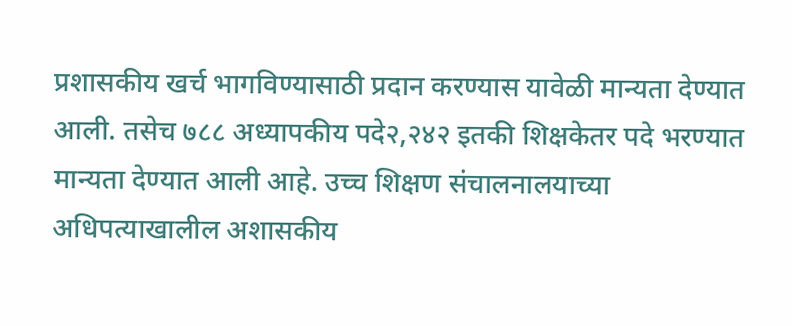प्रशासकीय खर्च भागविण्यासाठी प्रदान करण्यास यावेळी मान्यता देण्यात आली. तसेच ७८८ अध्यापकीय पदे२,२४२ इतकी शिक्षकेतर पदे भरण्यात मान्यता देण्यात आली आहे. उच्च शिक्षण संचालनालयाच्या अधिपत्याखालील अशासकीय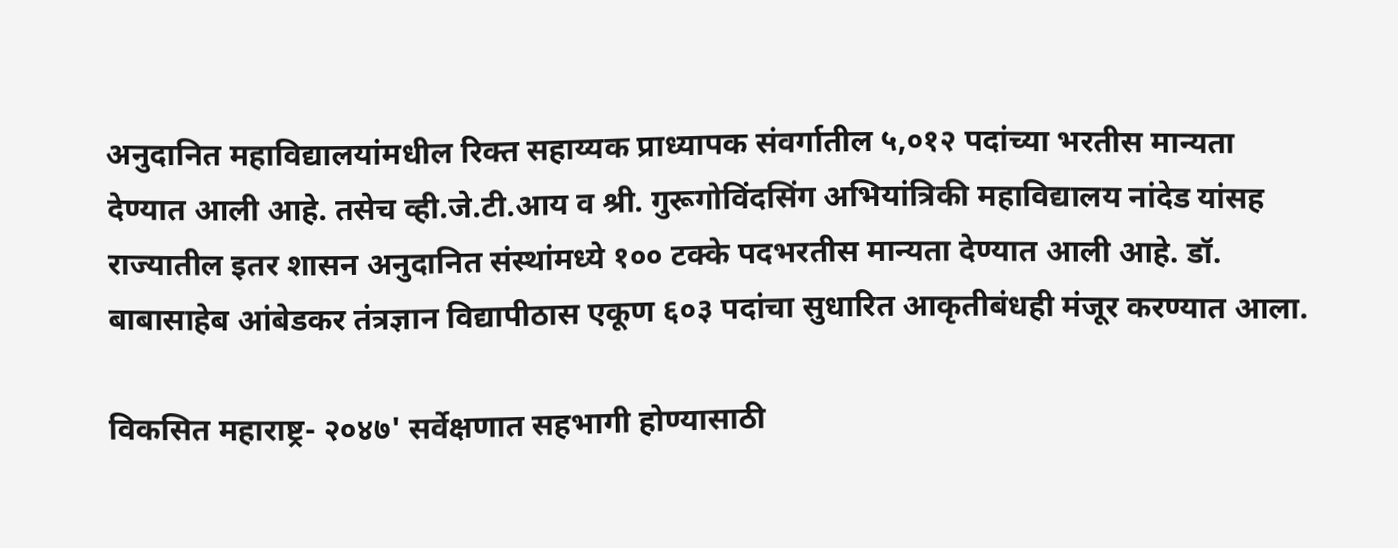अनुदानित महाविद्यालयांमधील रिक्त सहाय्यक प्राध्यापक संवर्गातील ५,०१२ पदांच्या भरतीस मान्यता देण्यात आली आहे. तसेच व्ही.जे.टी.आय व श्री. गुरूगोविंदसिंग अभियांत्रिकी महाविद्यालय नांदेड यांसह राज्यातील इतर शासन अनुदानित संस्थांमध्ये १०० टक्के पदभरतीस मान्यता देण्यात आली आहे. डॉ. बाबासाहेब आंबेडकर तंत्रज्ञान विद्यापीठास एकूण ६०३ पदांचा सुधारित आकृतीबंधही मंजूर करण्यात आला.

विकसित महाराष्ट्र- २०४७' सर्वेक्षणात सहभागी होण्यासाठी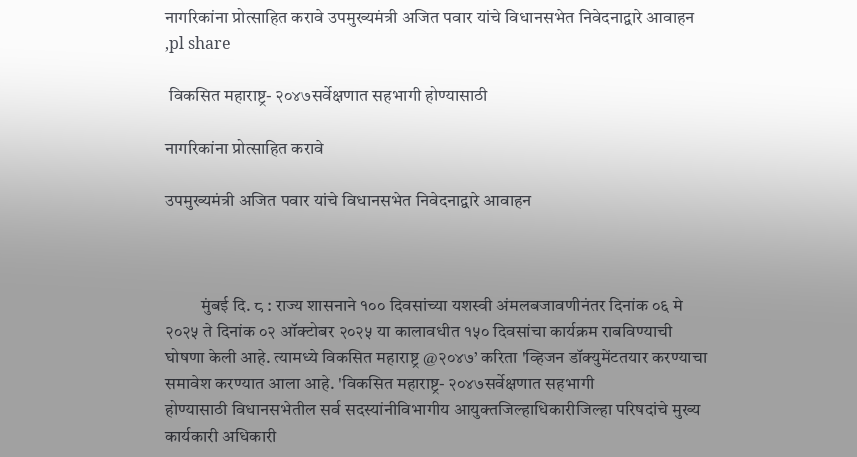नागरिकांना प्रोत्साहित करावे उपमुख्यमंत्री अजित पवार यांचे विधानसभेत निवेदनाद्वारे आवाहन ,pl share

 विकसित महाराष्ट्र- २०४७सर्वेक्षणात सहभागी होण्यासाठी

नागरिकांना प्रोत्साहित करावे

उपमुख्यमंत्री अजित पवार यांचे विधानसभेत निवेदनाद्वारे आवाहन



          मुंबई दि. ८ : राज्य शासनाने १०० दिवसांच्या यशस्वी अंमलबजावणीनंतर दिनांक ०६ मे २०२५ ते दिनांक ०२ ऑक्टोबर २०२५ या कालावधीत १५० दिवसांचा कार्यक्रम राबविण्याची घोषणा केली आहे. त्यामध्ये विकसित महाराष्ट्र @२०४७’ करिता 'व्हिजन डॉक्युमेंटतयार करण्याचा समावेश करण्यात आला आहे. 'विकसित महाराष्ट्र- २०४७सर्वेक्षणात सहभागी होण्यासाठी ‍विधानसभेतील सर्व सदस्यांनीविभागीय आयुक्तजिल्हाधिकारीजिल्हा परिषदांचे मुख्य कार्यकारी अधिकारी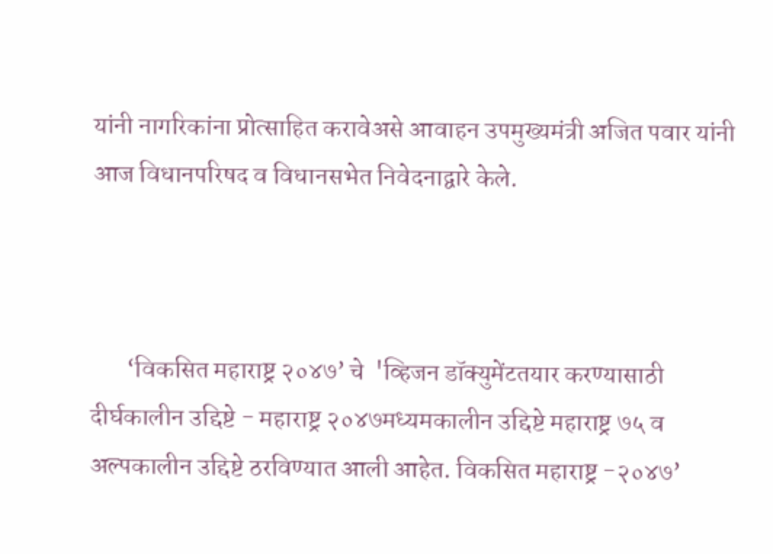यांनी नागरिकांना प्रोत्साहित करावेअसे आवाहन उपमुख्यमंत्री अजित पवार यांनी आज विधानपरिषद व विधानसभेत निवेदनाद्वारे केले.



       ‘विकसित महाराष्ट्र २०४७’ चे  'व्हिजन डॉक्युमेंटतयार करण्यासाठी दीर्घकालीन उद्दिष्टे - महाराष्ट्र २०४७मध्यमकालीन उद्दिष्टे महाराष्ट्र ७५ व अल्पकालीन उद्दिष्टे ठरविण्यात आली आहेत. विकसित महाराष्ट्र -२०४७’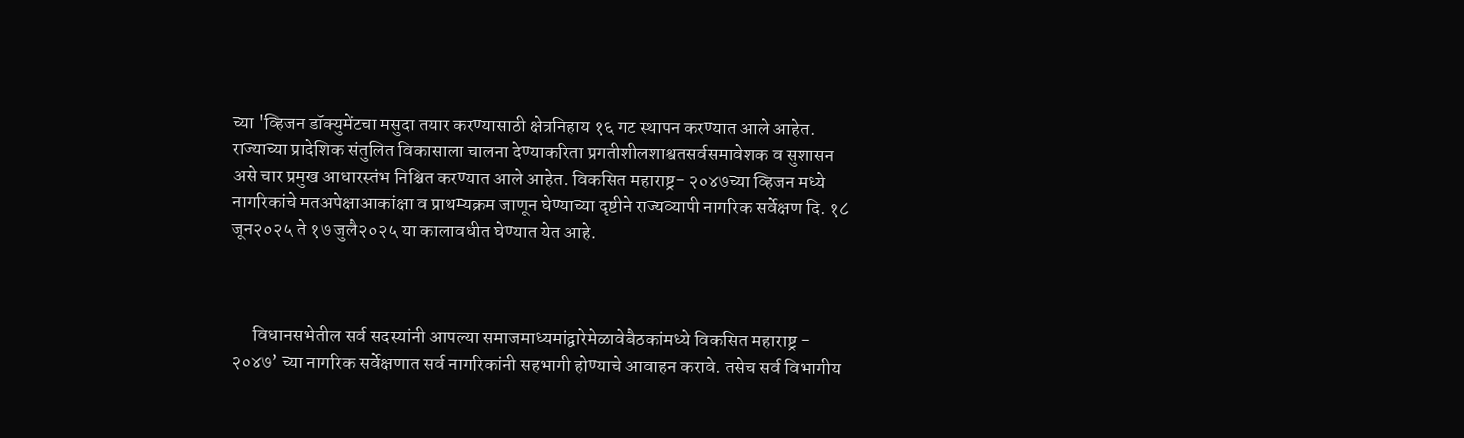च्या 'व्हिजन डॉक्युमेंटचा मसुदा तयार करण्यासाठी क्षेत्रनिहाय १६ गट स्थापन करण्यात आले आहेत. राज्याच्या प्रादेशिक संतुलित विकासाला चालना देण्याकरिता प्रगतीशीलशाश्वतसर्वसमावेशक व सुशासन असे चार प्रमुख आधारस्तंभ निश्चित करण्यात आले आहेत. विकसित महाराष्ट्र- २०४७च्या व्हिजन मध्ये नागरिकांचे मतअपेक्षाआकांक्षा व प्राथम्यक्रम जाणून घेण्याच्या दृष्टीने राज्यव्यापी नागरिक सर्वेक्षण दि. १८ जून२०२५ ते १७ जुलै२०२५ या कालावधीत घेण्यात येत आहे.



      विधानसभेतील सर्व सदस्यांनी आपल्या समाजमाध्यमांद्वारेमेळावेबैठकांमध्ये विकसित महाराष्ट्र - २०४७’ च्या नागरिक सर्वेक्षणात सर्व नागरिकांनी सहभागी होण्याचे आवाहन करावे. तसेच सर्व विभागीय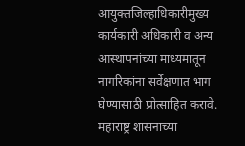आयुक्तजिल्हाधिकारीमुख्य कार्यकारी अधिकारी व अन्य आस्थापनांच्या माध्यमातून नागरिकांना सर्वेक्षणात भाग घेण्यासाठी प्रोत्साहित करावे. महाराष्ट्र शासनाच्या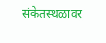संकेतस्थळावर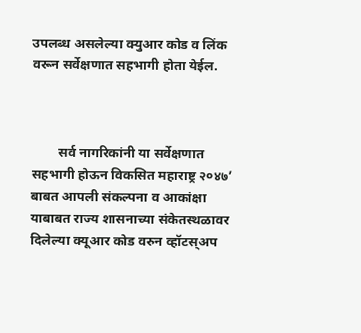उपलब्ध असलेल्या क्युआर कोड व लिंक वरून सर्वेक्षणात सहभागी होता येईल.



        सर्व नागरिकांनी या सर्वेक्षणात सहभागी होऊन विकसित महाराष्ट्र २०४७’ बाबत आपली संकल्पना व आकांक्षा याबाबत राज्य शासनाच्या संकेतस्थळावर दिलेल्या क्यूआर कोड वरुन व्हॉटस्अप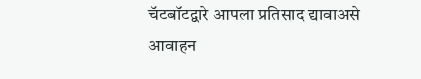चॅटबॉटद्वारे आपला प्रतिसाद द्यावाअसे आवाहन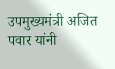उपमुख्यमंत्री अजित पवार यांनी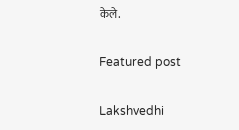केले.

Featured post

Lakshvedhi